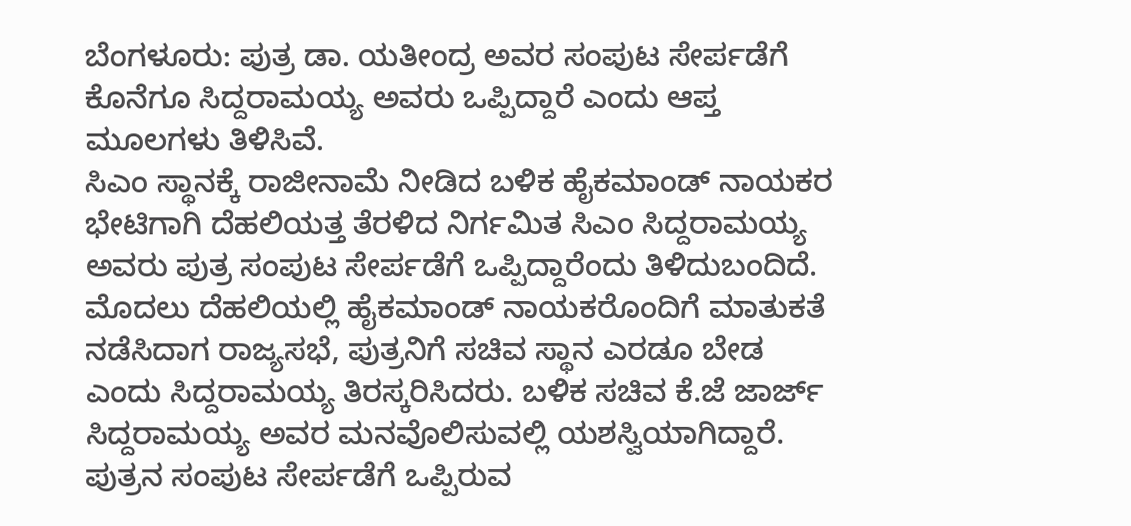ಬೆಂಗಳೂರು: ಪುತ್ರ ಡಾ. ಯತೀಂದ್ರ ಅವರ ಸಂಪುಟ ಸೇರ್ಪಡೆಗೆ ಕೊನೆಗೂ ಸಿದ್ದರಾಮಯ್ಯ ಅವರು ಒಪ್ಪಿದ್ದಾರೆ ಎಂದು ಆಪ್ತ ಮೂಲಗಳು ತಿಳಿಸಿವೆ.
ಸಿಎಂ ಸ್ಥಾನಕ್ಕೆ ರಾಜೀನಾಮೆ ನೀಡಿದ ಬಳಿಕ ಹೈಕಮಾಂಡ್ ನಾಯಕರ ಭೇಟಿಗಾಗಿ ದೆಹಲಿಯತ್ತ ತೆರಳಿದ ನಿರ್ಗಮಿತ ಸಿಎಂ ಸಿದ್ದರಾಮಯ್ಯ ಅವರು ಪುತ್ರ ಸಂಪುಟ ಸೇರ್ಪಡೆಗೆ ಒಪ್ಪಿದ್ದಾರೆಂದು ತಿಳಿದುಬಂದಿದೆ.
ಮೊದಲು ದೆಹಲಿಯಲ್ಲಿ ಹೈಕಮಾಂಡ್ ನಾಯಕರೊಂದಿಗೆ ಮಾತುಕತೆ ನಡೆಸಿದಾಗ ರಾಜ್ಯಸಭೆ, ಪುತ್ರನಿಗೆ ಸಚಿವ ಸ್ಥಾನ ಎರಡೂ ಬೇಡ ಎಂದು ಸಿದ್ದರಾಮಯ್ಯ ತಿರಸ್ಕರಿಸಿದರು. ಬಳಿಕ ಸಚಿವ ಕೆ.ಜೆ ಜಾರ್ಜ್ ಸಿದ್ದರಾಮಯ್ಯ ಅವರ ಮನವೊಲಿಸುವಲ್ಲಿ ಯಶಸ್ವಿಯಾಗಿದ್ದಾರೆ. ಪುತ್ರನ ಸಂಪುಟ ಸೇರ್ಪಡೆಗೆ ಒಪ್ಪಿರುವ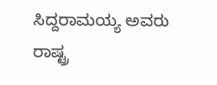ಸಿದ್ದರಾಮಯ್ಯ ಅವರು ರಾಷ್ಟ್ರ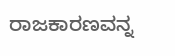ರಾಜಕಾರಣವನ್ನ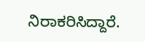ನಿರಾಕರಿಸಿದ್ದಾರೆ.